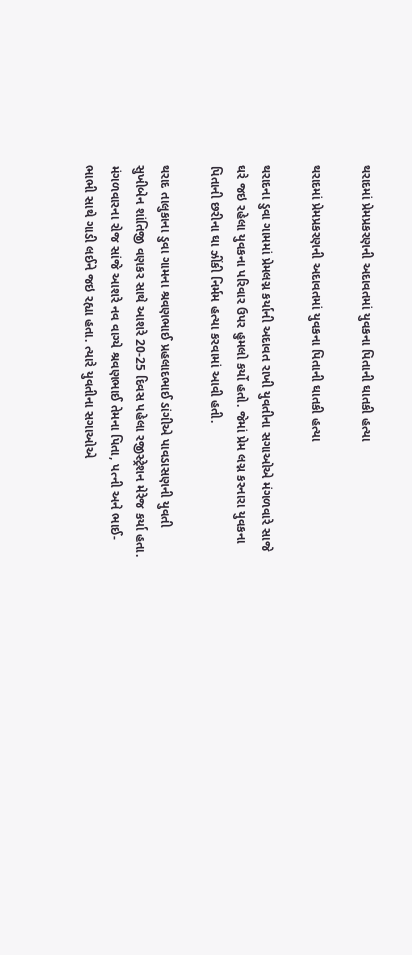થરાદમાં પ્રેમપ્રકરણની અદાવતમાં યુવકના પિતાની ઘાતકી હત્યા

થરાદમાં પ્રેમપ્રકરણની અદાવતમાં યુવકના પિતાની ઘાતકી હત્યા

થરાદના ડુવા ગામમાં પ્રેમલગ્ન કર્યાની અદાવત રાખી યુવતીના સગાઓએ મંગળવારે સાજે ઘરે જઇ રહેલા યુવકના પરિવાર ઉપર હુમલો કર્યો હતો. જેમાં પ્રેમ લગ્ન કરનારા યુવકના પિતાની છરીના ઘા ઝીંકી નિર્મમ હત્યા કરવામાં આવી હતી.

થરાદ તાલુકાના ડુવા ગામના શ્રવણભાઈ પ્રહલાદભાઈ ડાંગીએ પાવડાસણની યુવતી સુખીબેન શાંતિજી વણકર સાથે આશરે 20-25 દિવસ પહેલા રજીસ્ટ્રેશન મેરેજ કર્યા હતા. મંગળવારના રોજ સાંજે આશરે નવ વાગ્યે શ્રવણભાઈ તેમના પિતા, પત્ની અને ભાઈ-ભાભી સાથે ગાડી લઈને જઇ રહ્યા હતા. ત્યારે યુવતીના સગાઓએ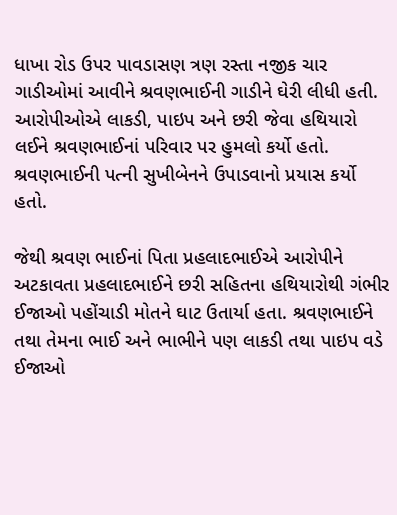ધાખા રોડ ઉપર પાવડાસણ ત્રણ રસ્તા નજીક ચાર ગાડીઓમાં આવીને શ્રવણભાઈની ગાડીને ઘેરી લીધી હતી. આરોપીઓએ લાકડી, પાઇપ અને છરી જેવા હથિયારો લઈને શ્રવણભાઈનાં પરિવાર પર હુમલો કર્યો હતો. શ્રવણભાઈની પત્ની સુખીબેનને ઉપાડવાનો પ્રયાસ કર્યો હતો.

જેથી શ્રવણ ભાઈનાં પિતા પ્રહલાદભાઈએ આરોપીને અટકાવતા પ્રહલાદભાઈને છરી સહિતના હથિયારોથી ગંભીર ઈજાઓ પહોંચાડી મોતને ઘાટ ઉતાર્યા હતા. શ્રવણભાઈને તથા તેમના ભાઈ અને ભાભીને પણ લાકડી તથા પાઇપ વડે ઈજાઓ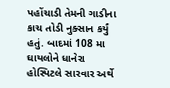પહોંચાડી તેમની ગાડીના કાચ તોડી નુક્સાન કર્યું હતું. બાદમાં 108 મા ઘાયલોને ધાનેરા હોસ્પિટલે સારવાર અર્થે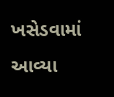ખસેડવામાં આવ્યા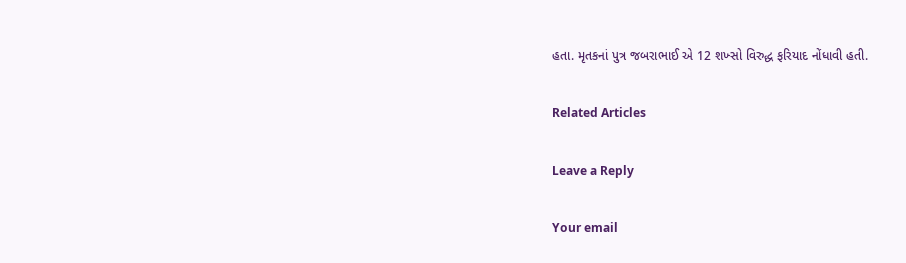હતા. મૃતકનાં પુત્ર જબરાભાઈ એ 12 શખ્સો વિરુદ્ધ ફરિયાદ નોંધાવી હતી.

Related Articles

Leave a Reply

Your email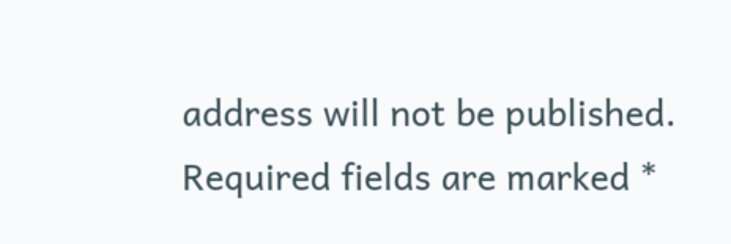address will not be published. Required fields are marked *